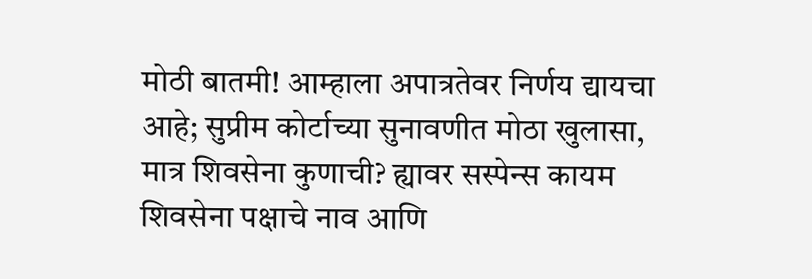मोठी बातमी! आम्हाला अपात्रतेवर निर्णय द्यायचा आहे; सुप्रीम कोर्टाच्या सुनावणीत मोठा खुलासा, मात्र शिवसेना कुणाची? ह्यावर सस्पेन्स कायम
शिवसेना पक्षाचे नाव आणि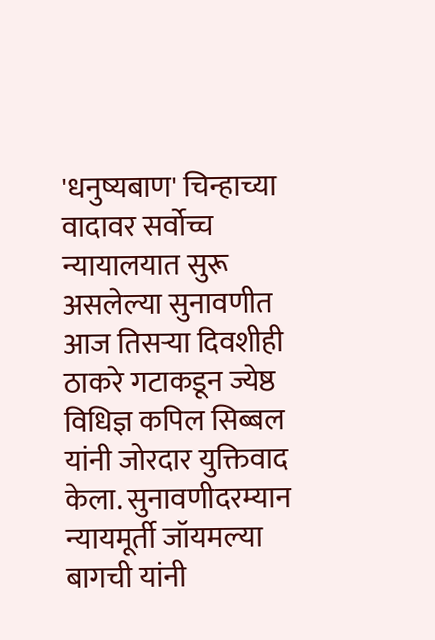'धनुष्यबाण' चिन्हाच्या वादावर सर्वोच्च न्यायालयात सुरू असलेल्या सुनावणीत आज तिसऱ्या दिवशीही ठाकरे गटाकडून ज्येष्ठ विधिज्ञ कपिल सिब्बल यांनी जोरदार युक्तिवाद केला. सुनावणीदरम्यान न्यायमूर्ती जॉयमल्या बागची यांनी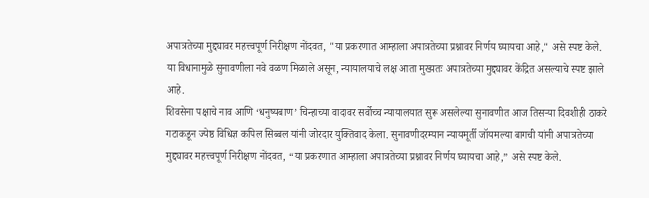अपात्रतेच्या मुद्द्यावर महत्त्वपूर्ण निरीक्षण नोंदवत, "या प्रकरणात आम्हाला अपात्रतेच्या प्रश्नावर निर्णय घ्यायचा आहे," असे स्पष्ट केले. या विधानामुळे सुनावणीला नवे वळण मिळाले असून, न्यायालयाचे लक्ष आता मुख्यतः अपात्रतेच्या मुद्द्यावर केंद्रित असल्याचे स्पष्ट झाले आहे.
शिवसेना पक्षाचे नाव आणि ‘धनुष्यबाण’ चिन्हाच्या वादावर सर्वोच्च न्यायालयात सुरू असलेल्या सुनावणीत आज तिसऱ्या दिवशीही ठाकरे गटाकडून ज्येष्ठ विधिज्ञ कपिल सिब्बल यांनी जोरदार युक्तिवाद केला. सुनावणीदरम्यान न्यायमूर्ती जॉयमल्या बागची यांनी अपात्रतेच्या मुद्द्यावर महत्त्वपूर्ण निरीक्षण नोंदवत, “या प्रकरणात आम्हाला अपात्रतेच्या प्रश्नावर निर्णय घ्यायचा आहे,” असे स्पष्ट केले.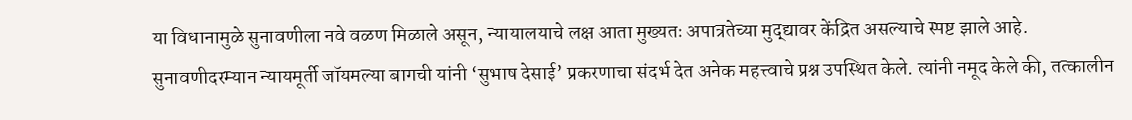या विधानामुळे सुनावणीला नवे वळण मिळाले असून, न्यायालयाचे लक्ष आता मुख्यतः अपात्रतेच्या मुद्द्यावर केंद्रित असल्याचे स्पष्ट झाले आहे.
सुनावणीदरम्यान न्यायमूर्ती जॉयमल्या बागची यांनी ‘सुभाष देसाई’ प्रकरणाचा संदर्भ देत अनेक महत्त्वाचे प्रश्न उपस्थित केले. त्यांनी नमूद केले की, तत्कालीन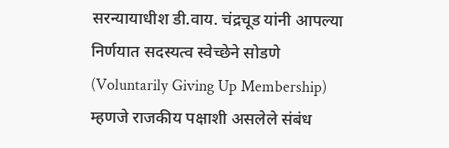सरन्यायाधीश डी.वाय. चंद्रचूड यांनी आपल्या निर्णयात सदस्यत्व स्वेच्छेने सोडणे (Voluntarily Giving Up Membership) म्हणजे राजकीय पक्षाशी असलेले संबंध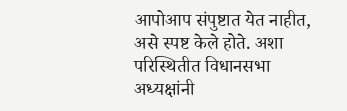आपोआप संपुष्टात येत नाहीत, असे स्पष्ट केले होते. अशा परिस्थितीत विधानसभा अध्यक्षांनी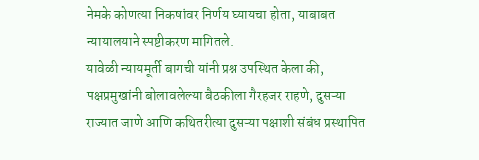नेमके कोणत्या निकषांवर निर्णय घ्यायचा होता, याबाबत न्यायालयाने स्पष्टीकरण मागितले.
यावेळी न्यायमूर्ती बागची यांनी प्रश्न उपस्थित केला की, पक्षप्रमुखांनी बोलावलेल्या बैठकीला गैरहजर राहणे, दुसऱ्या राज्यात जाणे आणि कथितरीत्या दुसऱ्या पक्षाशी संबंध प्रस्थापित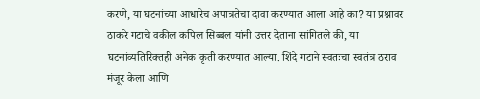करणे, या घटनांच्या आधारेच अपात्रतेचा दावा करण्यात आला आहे का? या प्रश्नावर ठाकरे गटाचे वकील कपिल सिब्बल यांनी उत्तर देताना सांगितले की, या घटनांव्यतिरिक्तही अनेक कृती करण्यात आल्या. शिंदे गटाने स्वतःचा स्वतंत्र ठराव मंजूर केला आणि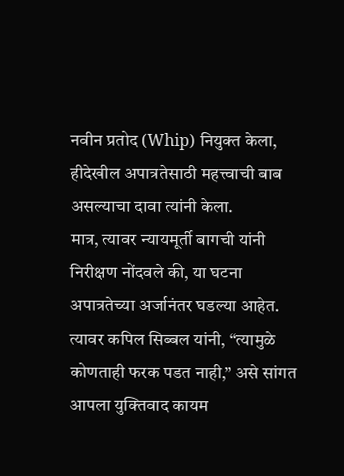नवीन प्रतोद (Whip) नियुक्त केला, हीदेखील अपात्रतेसाठी महत्त्वाची बाब असल्याचा दावा त्यांनी केला.
मात्र, त्यावर न्यायमूर्ती बागची यांनी निरीक्षण नोंदवले की, या घटना अपात्रतेच्या अर्जानंतर घडल्या आहेत. त्यावर कपिल सिब्बल यांनी, “त्यामुळे कोणताही फरक पडत नाही,” असे सांगत आपला युक्तिवाद कायम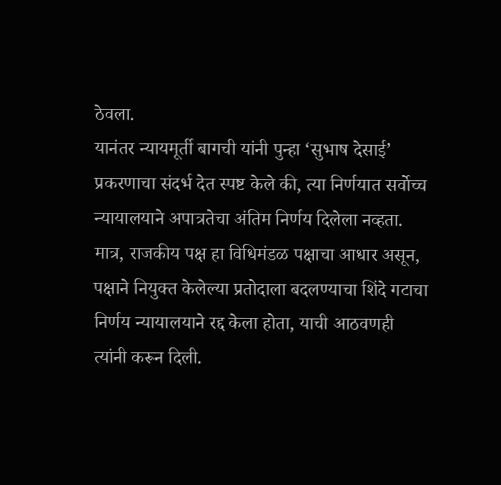ठेवला.
यानंतर न्यायमूर्ती बागची यांनी पुन्हा ‘सुभाष देसाई’ प्रकरणाचा संदर्भ देत स्पष्ट केले की, त्या निर्णयात सर्वोच्च न्यायालयाने अपात्रतेचा अंतिम निर्णय दिलेला नव्हता. मात्र, राजकीय पक्ष हा विधिमंडळ पक्षाचा आधार असून, पक्षाने नियुक्त केलेल्या प्रतोदाला बदलण्याचा शिंदे गटाचा निर्णय न्यायालयाने रद्द केला होता, याची आठवणही त्यांनी करून दिली.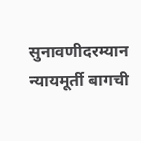सुनावणीदरम्यान न्यायमूर्ती बागची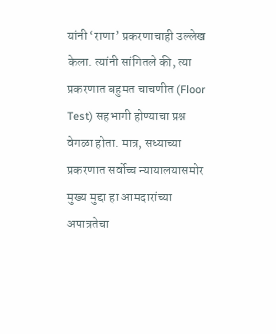यांनी ‘राणा’ प्रकरणाचाही उल्लेख केला. त्यांनी सांगितले की, त्या प्रकरणात बहुमत चाचणीत (Floor Test) सहभागी होण्याचा प्रश्न वेगळा होता. मात्र, सध्याच्या प्रकरणात सर्वोच्च न्यायालयासमोर मुख्य मुद्दा हा आमदारांच्या अपात्रतेचा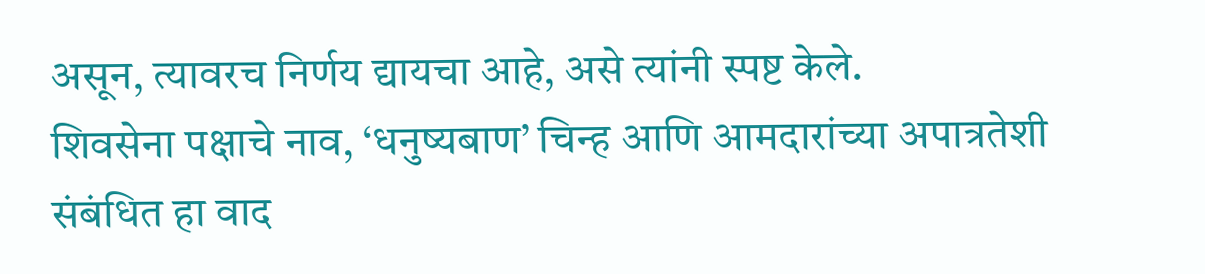असून, त्यावरच निर्णय द्यायचा आहे, असे त्यांनी स्पष्ट केले.
शिवसेना पक्षाचे नाव, ‘धनुष्यबाण’ चिन्ह आणि आमदारांच्या अपात्रतेशी संबंधित हा वाद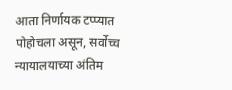आता निर्णायक टप्प्यात पोहोचला असून, सर्वोच्च न्यायालयाच्या अंतिम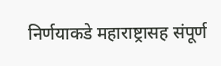निर्णयाकडे महाराष्ट्रासह संपूर्ण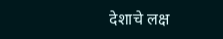देशाचे लक्ष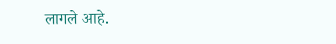लागले आहे.